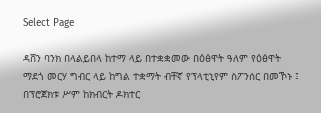Select Page

ዳሸን ባንክ በላልይበላ ከተማ ላይ በተቋቋመው በዕፅዋት ዓለም የዕፅዋት ማደጎ መርሃ ግብር ላይ ከግል ተቋማት ብቸኛ የፕላቲኒየም ስፖንሰር በመኾኑ ፤ በፕሮጀክቱ ሥም ከክብርት ዶክተር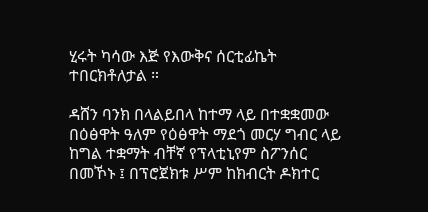ሂሩት ካሳው እጅ የእውቅና ሰርቲፊኬት ተበርክቶለታል ።

ዳሸን ባንክ በላልይበላ ከተማ ላይ በተቋቋመው በዕፅዋት ዓለም የዕፅዋት ማደጎ መርሃ ግብር ላይ ከግል ተቋማት ብቸኛ የፕላቲኒየም ስፖንሰር በመኾኑ ፤ በፕሮጀክቱ ሥም ከክብርት ዶክተር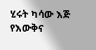ሂሩት ካሳው እጅ የእውቅና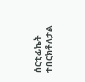ሰርቲፊኬት ተበርክቶለታል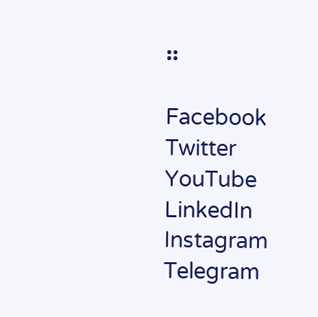።

Facebook
Twitter
YouTube
LinkedIn
Instagram
Telegram